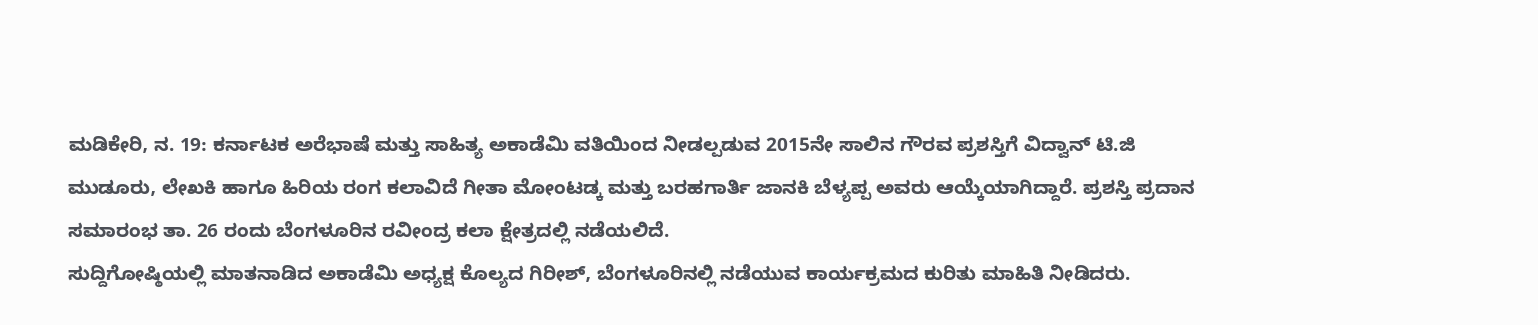ಮಡಿಕೇರಿ, ನ. 19: ಕರ್ನಾಟಕ ಅರೆಭಾಷೆ ಮತ್ತು ಸಾಹಿತ್ಯ ಅಕಾಡೆಮಿ ವತಿಯಿಂದ ನೀಡಲ್ಪಡುವ 2015ನೇ ಸಾಲಿನ ಗೌರವ ಪ್ರಶಸ್ತಿಗೆ ವಿದ್ವಾನ್ ಟಿ.ಜಿ ಮುಡೂರು, ಲೇಖಕಿ ಹಾಗೂ ಹಿರಿಯ ರಂಗ ಕಲಾವಿದೆ ಗೀತಾ ಮೋಂಟಡ್ಕ ಮತ್ತು ಬರಹಗಾರ್ತಿ ಜಾನಕಿ ಬೆಳ್ಯಪ್ಪ ಅವರು ಆಯ್ಕೆಯಾಗಿದ್ದಾರೆ. ಪ್ರಶಸ್ತಿ ಪ್ರದಾನ ಸಮಾರಂಭ ತಾ. 26 ರಂದು ಬೆಂಗಳೂರಿನ ರವೀಂದ್ರ ಕಲಾ ಕ್ಷೇತ್ರದಲ್ಲಿ ನಡೆಯಲಿದೆ.
ಸುದ್ದಿಗೋಷ್ಠಿಯಲ್ಲಿ ಮಾತನಾಡಿದ ಅಕಾಡೆಮಿ ಅಧ್ಯಕ್ಷ ಕೊಲ್ಯದ ಗಿರೀಶ್, ಬೆಂಗಳೂರಿನಲ್ಲಿ ನಡೆಯುವ ಕಾರ್ಯಕ್ರಮದ ಕುರಿತು ಮಾಹಿತಿ ನೀಡಿದರು.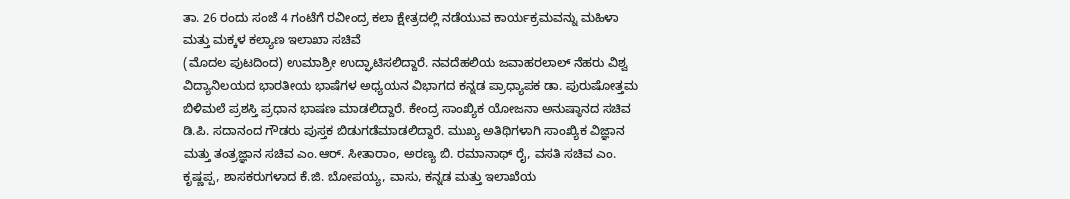ತಾ. 26 ರಂದು ಸಂಜೆ 4 ಗಂಟೆಗೆ ರವೀಂದ್ರ ಕಲಾ ಕ್ಷೇತ್ರದಲ್ಲಿ ನಡೆಯುವ ಕಾರ್ಯಕ್ರಮವನ್ನು ಮಹಿಳಾ ಮತ್ತು ಮಕ್ಕಳ ಕಲ್ಯಾಣ ಇಲಾಖಾ ಸಚಿವೆ
(ಮೊದಲ ಪುಟದಿಂದ) ಉಮಾಶ್ರೀ ಉದ್ಘಾಟಿಸಲಿದ್ದಾರೆ. ನವದೆಹಲಿಯ ಜವಾಹರಲಾಲ್ ನೆಹರು ವಿಶ್ವ ವಿದ್ಯಾನಿಲಯದ ಭಾರತೀಯ ಭಾಷೆಗಳ ಅಧ್ಯಯನ ವಿಭಾಗದ ಕನ್ನಡ ಪ್ರಾಧ್ಯಾಪಕ ಡಾ. ಪುರುಷೋತ್ತಮ ಬಿಳಿಮಲೆ ಪ್ರಶಸ್ತಿ ಪ್ರಧಾನ ಭಾಷಣ ಮಾಡಲಿದ್ದಾರೆ. ಕೇಂದ್ರ ಸಾಂಖ್ಯಿಕ ಯೋಜನಾ ಅನುಷ್ಠಾನದ ಸಚಿವ ಡಿ.ಪಿ. ಸದಾನಂದ ಗೌಡರು ಪುಸ್ತಕ ಬಿಡುಗಡೆಮಾಡಲಿದ್ದಾರೆ. ಮುಖ್ಯ ಅತಿಥಿಗಳಾಗಿ ಸಾಂಖ್ಯಿಕ ವಿಜ್ಞಾನ ಮತ್ತು ತಂತ್ರಜ್ಞಾನ ಸಚಿವ ಎಂ.ಆರ್. ಸೀತಾರಾಂ, ಅರಣ್ಯ ಬಿ. ರಮಾನಾಥ್ ರೈ, ವಸತಿ ಸಚಿವ ಎಂ. ಕೃಷ್ಣಪ್ಪ, ಶಾಸಕರುಗಳಾದ ಕೆ.ಜಿ. ಬೋಪಯ್ಯ, ವಾಸು, ಕನ್ನಡ ಮತ್ತು ಇಲಾಖೆಯ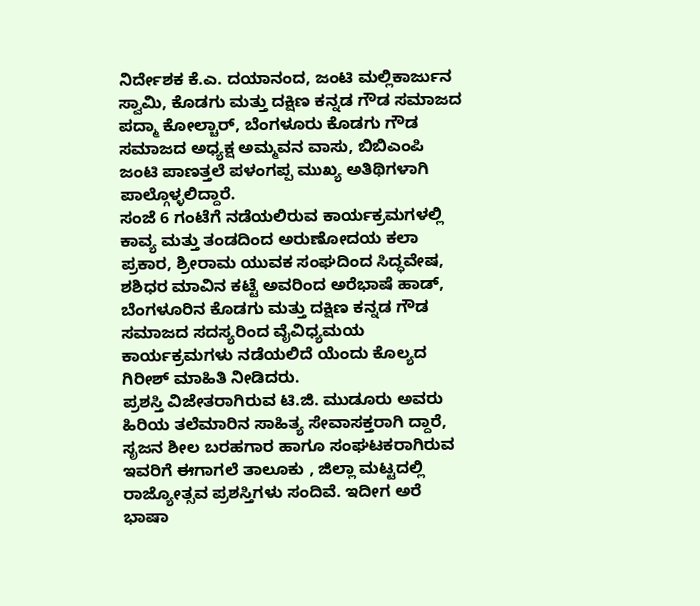ನಿರ್ದೇಶಕ ಕೆ.ಎ. ದಯಾನಂದ, ಜಂಟಿ ಮಲ್ಲಿಕಾರ್ಜುನ ಸ್ವಾಮಿ, ಕೊಡಗು ಮತ್ತು ದಕ್ಷಿಣ ಕನ್ನಡ ಗೌಡ ಸಮಾಜದ ಪದ್ಮಾ ಕೋಲ್ಚಾರ್, ಬೆಂಗಳೂರು ಕೊಡಗು ಗೌಡ ಸಮಾಜದ ಅಧ್ಯಕ್ಷ ಅಮ್ಮವನ ವಾಸು, ಬಿಬಿಎಂಪಿ ಜಂಟಿ ಪಾಣತ್ತಲೆ ಪಳಂಗಪ್ಪ ಮುಖ್ಯ ಅತಿಥಿಗಳಾಗಿ ಪಾಲ್ಗೊಳ್ಳಲಿದ್ದಾರೆ.
ಸಂಜೆ 6 ಗಂಟೆಗೆ ನಡೆಯಲಿರುವ ಕಾರ್ಯಕ್ರಮಗಳಲ್ಲಿ ಕಾವ್ಯ ಮತ್ತು ತಂಡದಿಂದ ಅರುಣೋದಯ ಕಲಾ ಪ್ರಕಾರ, ಶ್ರೀರಾಮ ಯುವಕ ಸಂಘದಿಂದ ಸಿದ್ಧವೇಷ, ಶಶಿಧರ ಮಾವಿನ ಕಟ್ಟೆ ಅವರಿಂದ ಅರೆಭಾಷೆ ಹಾಡ್, ಬೆಂಗಳೂರಿನ ಕೊಡಗು ಮತ್ತು ದಕ್ಷಿಣ ಕನ್ನಡ ಗೌಡ ಸಮಾಜದ ಸದಸ್ಯರಿಂದ ವೈವಿಧ್ಯಮಯ ಕಾರ್ಯಕ್ರಮಗಳು ನಡೆಯಲಿದೆ ಯೆಂದು ಕೊಲ್ಯದ ಗಿರೀಶ್ ಮಾಹಿತಿ ನೀಡಿದರು.
ಪ್ರಶಸ್ತಿ ವಿಜೇತರಾಗಿರುವ ಟಿ.ಜಿ. ಮುಡೂರು ಅವರು ಹಿರಿಯ ತಲೆಮಾರಿನ ಸಾಹಿತ್ಯ ಸೇವಾಸಕ್ತರಾಗಿ ದ್ದಾರೆ, ಸೃಜನ ಶೀಲ ಬರಹಗಾರ ಹಾಗೂ ಸಂಘಟಕರಾಗಿರುವ ಇವರಿಗೆ ಈಗಾಗಲೆ ತಾಲೂಕು , ಜಿಲ್ಲಾ ಮಟ್ಟದಲ್ಲಿ ರಾಜ್ಯೋತ್ಸವ ಪ್ರಶಸ್ತಿಗಳು ಸಂದಿವೆ. ಇದೀಗ ಅರೆ ಭಾಷಾ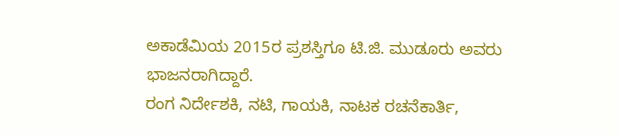ಅಕಾಡೆಮಿಯ 2015ರ ಪ್ರಶಸ್ತಿಗೂ ಟಿ.ಜಿ. ಮುಡೂರು ಅವರು ಭಾಜನರಾಗಿದ್ದಾರೆ.
ರಂಗ ನಿರ್ದೇಶಕಿ, ನಟಿ, ಗಾಯಕಿ, ನಾಟಕ ರಚನೆಕಾರ್ತಿ,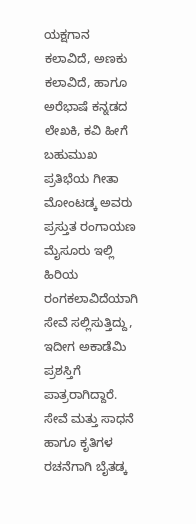ಯಕ್ಷಗಾನ ಕಲಾವಿದೆ, ಅಣಕು ಕಲಾವಿದೆ, ಹಾಗೂ ಅರೆಭಾಷೆ ಕನ್ನಡದ ಲೇಖಕಿ, ಕವಿ ಹೀಗೆ ಬಹುಮುಖ ಪ್ರತಿಭೆಯ ಗೀತಾ ಮೋಂಟಡ್ಕ ಅವರು ಪ್ರಸ್ತುತ ರಂಗಾಯಣ ಮೈಸೂರು ಇಲ್ಲಿ ಹಿರಿಯ ರಂಗಕಲಾವಿದೆಯಾಗಿ ಸೇವೆ ಸಲ್ಲಿಸುತ್ತಿದ್ದು, ಇದೀಗ ಅಕಾಡೆಮಿ ಪ್ರಶಸ್ತಿಗೆ ಪಾತ್ರರಾಗಿದ್ದಾರೆ.
ಸೇವೆ ಮತ್ತು ಸಾಧನೆ ಹಾಗೂ ಕೃತಿಗಳ ರಚನೆಗಾಗಿ ಬೈತಡ್ಕ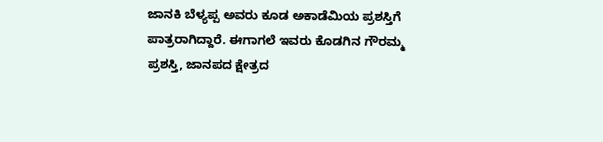ಜಾನಕಿ ಬೆಳ್ಯಪ್ಪ ಅವರು ಕೂಡ ಅಕಾಡೆಮಿಯ ಪ್ರಶಸ್ತಿಗೆ ಪಾತ್ರರಾಗಿದ್ದಾರೆ. ಈಗಾಗಲೆ ಇವರು ಕೊಡಗಿನ ಗೌರಮ್ಮ ಪ್ರಶಸ್ತಿ, ಜಾನಪದ ಕ್ಷೇತ್ರದ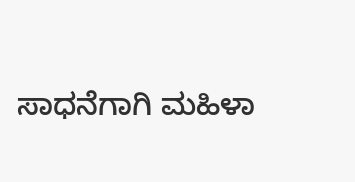ಸಾಧನೆಗಾಗಿ ಮಹಿಳಾ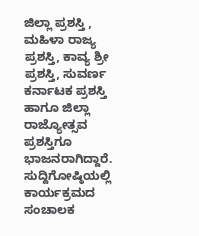ಜಿಲ್ಲಾ ಪ್ರಶಸ್ತಿ , ಮಹಿಳಾ ರಾಜ್ಯ ಪ್ರಶಸ್ತಿ, ಕಾವ್ಯ ಶ್ರೀ ಪ್ರಶಸ್ತಿ, ಸುವರ್ಣ ಕರ್ನಾಟಕ ಪ್ರಶಸ್ತಿ ಹಾಗೂ ಜಿಲ್ಲಾ ರಾಜ್ಯೋತ್ಸವ ಪ್ರಶಸ್ತಿಗೂ ಭಾಜನರಾಗಿದ್ದಾರೆ.
ಸುದ್ದಿಗೋಷ್ಠಿಯಲ್ಲಿ ಕಾರ್ಯಕ್ರಮದ ಸಂಚಾಲಕ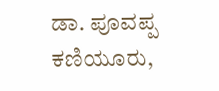ಡಾ. ಪೂವಪ್ಪ ಕಣಿಯೂರು,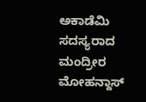ಅಕಾಡೆಮಿ ಸದಸ್ಯರಾದ ಮಂದ್ರೀರ ಮೋಹನ್ದಾಸ್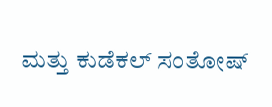ಮತ್ತು ಕುಡೆಕಲ್ ಸಂತೋಷ್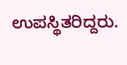ಉಪಸ್ಥಿತರಿದ್ದರು.